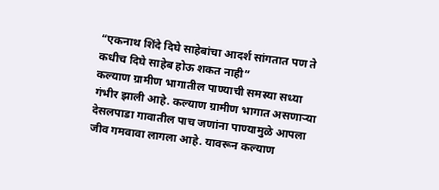“एकनाथ शिंदे दिघे साहेबांचा आदर्श सांगतात पण ते कधीच दिघे साहेब होऊ शकत नाही”
कल्याण ग्रामीण भागातील पाण्याची समस्या सध्या गंभीर झाली आहे. कल्याण ग्रामीण भागात असणाऱ्या देसलपाडा गावातील पाच जणांना पाण्यामुळे आपला जीव गमवावा लागला आहे. यावरून कल्याण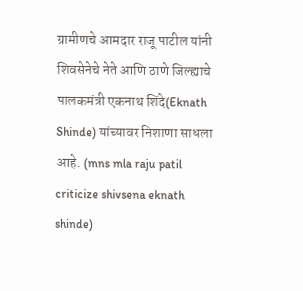ग्रामीणचे आमदार राजू पाटील यांनी शिवसेनेचे नेते आणि ठाणे जिल्ह्याचे पालकमंत्री एकनाथ शिंदे(Eknath Shinde) यांच्यावर निशाणा साधला आहे. (mns mla raju patil criticize shivsena eknath shinde)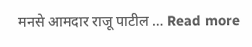मनसे आमदार राजू पाटील … Read more